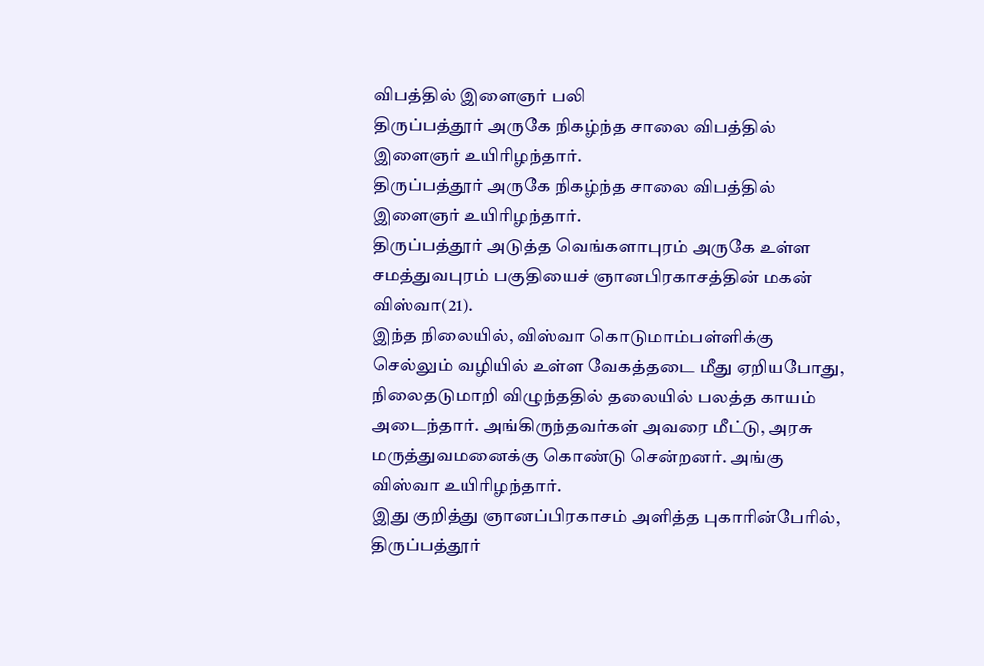விபத்தில் இளைஞர் பலி
திருப்பத்தூர் அருகே நிகழ்ந்த சாலை விபத்தில் இளைஞர் உயிரிழந்தார்.
திருப்பத்தூர் அருகே நிகழ்ந்த சாலை விபத்தில் இளைஞர் உயிரிழந்தார்.
திருப்பத்தூர் அடுத்த வெங்களாபுரம் அருகே உள்ள சமத்துவபுரம் பகுதியைச் ஞானபிரகாசத்தின் மகன் விஸ்வா(21).
இந்த நிலையில், விஸ்வா கொடுமாம்பள்ளிக்கு செல்லும் வழியில் உள்ள வேகத்தடை மீது ஏறியபோது, நிலைதடுமாறி விழுந்ததில் தலையில் பலத்த காயம் அடைந்தார். அங்கிருந்தவர்கள் அவரை மீட்டு, அரசு மருத்துவமனைக்கு கொண்டு சென்றனர். அங்கு விஸ்வா உயிரிழந்தார்.
இது குறித்து ஞானப்பிரகாசம் அளித்த புகாரின்பேரில், திருப்பத்தூர்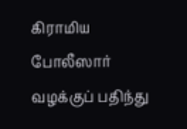கிராமிய போலீஸார் வழக்குப் பதிந்து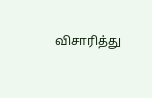விசாரித்து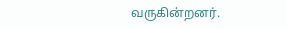வருகின்றனர்.